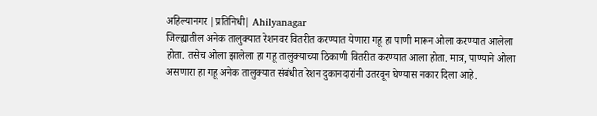अहिल्यानगर |प्रतिनिधी| Ahilyanagar
जिल्ह्यातील अनेक तालुक्यात रेशनवर वितरीत करण्यात येणारा गहू हा पाणी मारून ओला करण्यात आलेला होता. तसेच ओला झालेला हा गहू तालुक्याच्या ठिकाणी वितरीत करण्यात आला होता. मात्र, पाण्याने ओला असणारा हा गहू अनेक तालुक्यात संबंधीत रेशन दुकानदारांनी उतरवून घेण्यास नकार दिला आहे.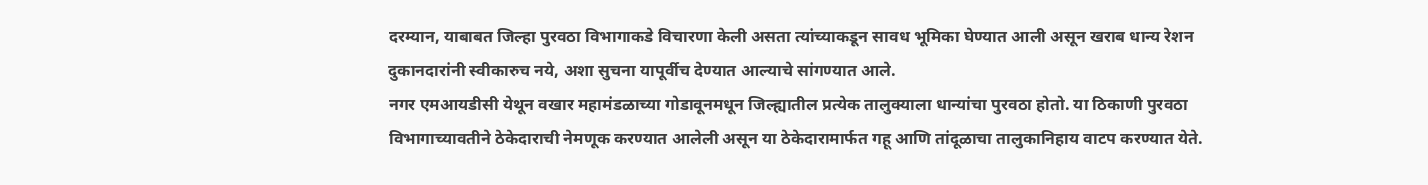दरम्यान, याबाबत जिल्हा पुरवठा विभागाकडे विचारणा केली असता त्यांच्याकडून सावध भूमिका घेण्यात आली असून खराब धान्य रेशन दुकानदारांनी स्वीकारुच नये, अशा सुचना यापूर्वीच देण्यात आल्याचे सांगण्यात आले.
नगर एमआयडीसी येथून वखार महामंडळाच्या गोडावूनमधून जिल्ह्यातील प्रत्येक तालुक्याला धान्यांचा पुरवठा होतो. या ठिकाणी पुरवठा विभागाच्यावतीने ठेकेदाराची नेमणूक करण्यात आलेली असून या ठेकेदारामार्फत गहू आणि तांदूळाचा तालुकानिहाय वाटप करण्यात येते.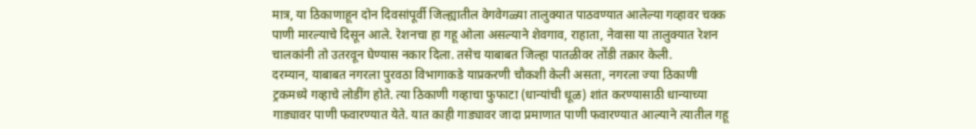मात्र, या ठिकाणाहून दोन दिवसांपूर्वी जिल्ह्यातील वेगवेगळ्या तालुक्यात पाठवण्यात आलेल्या गव्हावर चक्क पाणी मारल्याचे दिसून आले. रेशनचा हा गहू ओला असल्याने शेवगाव, राहाता, नेवासा या तालुक्यात रेशन चालकांनी तो उतरवून घेण्यास नकार दिला. तसेच याबाबत जिल्हा पातळीवर तोंडी तक्रार केली.
दरम्यान, याबाबत नगरला पुरवठा विभागाकडे याप्रकरणी चौकशी केली असता, नगरला ज्या ठिकाणी ट्रकमध्ये गव्हाचे लोडींग होते. त्या ठिकाणी गव्हाचा फुफाटा (धान्यांची धूळ) शांत करण्यासाठी धान्याच्या गाड्यावर पाणी फवारण्यात येते. यात काही गाड्यावर जादा प्रमाणात पाणी फवारण्यात आल्याने त्यातील गहू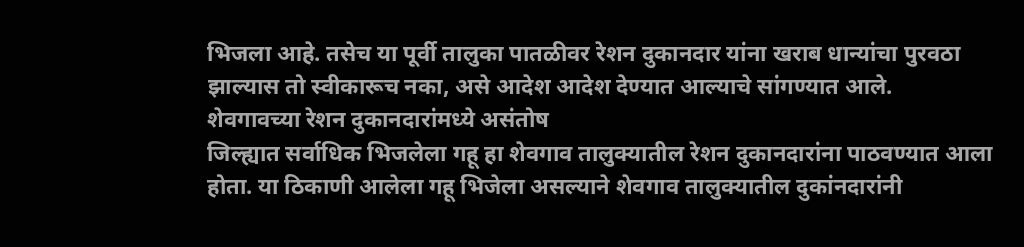भिजला आहे. तसेच या पूर्वी तालुका पातळीवर रेशन दुकानदार यांना खराब धान्यांचा पुरवठा झाल्यास तो स्वीकारूच नका, असे आदेश आदेश देण्यात आल्याचे सांगण्यात आले.
शेवगावच्या रेशन दुकानदारांमध्ये असंतोष
जिल्ह्यात सर्वाधिक भिजलेला गहू हा शेवगाव तालुक्यातील रेशन दुकानदारांना पाठवण्यात आला होता. या ठिकाणी आलेला गहू भिजेला असल्याने शेवगाव तालुक्यातील दुकांनदारांनी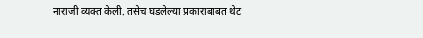नाराजी व्यक्त केली. तसेच घडलेल्या प्रकाराबाबत थेट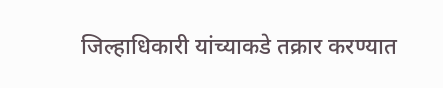जिल्हाधिकारी यांच्याकडे तक्रार करण्यात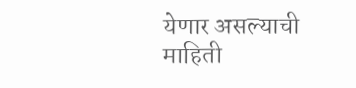येणार असल्याची माहिती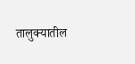तालुक्यातील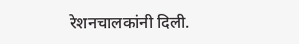रेशनचालकांनी दिली.